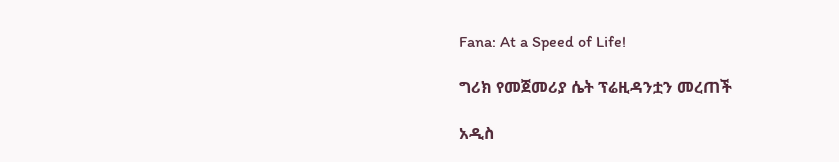Fana: At a Speed of Life!

ግሪክ የመጀመሪያ ሴት ፕሬዚዳንቷን መረጠች

አዲስ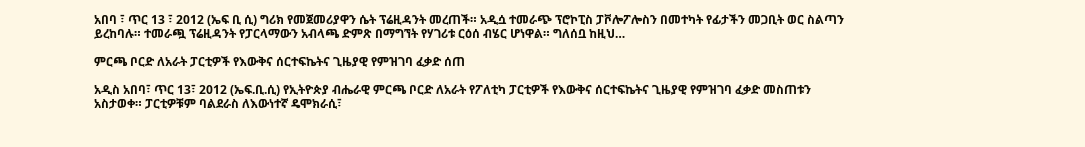አበባ ፣ ጥር 13 ፣ 2012 (ኤፍ ቢ ሲ) ግሪክ የመጀመሪያዋን ሴት ፕሬዚዳንት መረጠች። አዲሷ ተመራጭ ፕሮኮፒስ ፓቮሎፖሎስን በመተካት የፊታችን መጋቢት ወር ስልጣን ይረከባሉ። ተመራጯ ፕሬዚዳንት የፓርላማውን አብላጫ ድምጽ በማግኘት የሃገሪቱ ርዕሰ ብሄር ሆነዋል። ግለሰቧ ከዚህ…

ምርጫ ቦርድ ለአራት ፓርቲዎች የእውቅና ሰርተፍኬትና ጊዜያዊ የምዝገባ ፈቃድ ሰጠ

አዲስ አበባ፣ ጥር 13፣ 2012 (ኤፍ.ቢ.ሲ) የኢትዮጵያ ብሔራዊ ምርጫ ቦርድ ለአራት የፖለቲካ ፓርቲዎች የእውቅና ሰርተፍኬትና ጊዜያዊ የምዝገባ ፈቃድ መስጠቱን አስታወቀ። ፓርቲዎቹም ባልደራስ ለእውነተኛ ዴሞክራሲ፣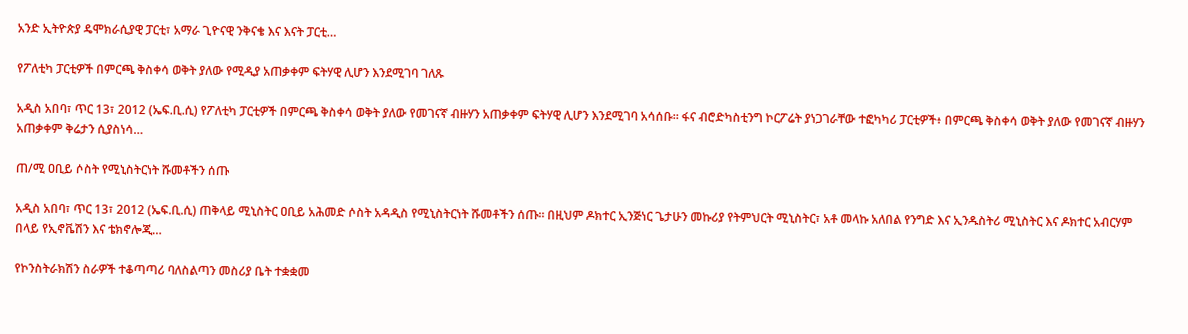አንድ ኢትዮጵያ ዴሞክራሲያዊ ፓርቲ፣ አማራ ጊዮናዊ ንቅናቄ እና እናት ፓርቲ…

የፖለቲካ ፓርቲዎች በምርጫ ቅስቀሳ ወቅት ያለው የሚዲያ አጠቃቀም ፍትሃዊ ሊሆን እንደሚገባ ገለጹ

አዲስ አበባ፣ ጥር 13፣ 2012 (ኤፍ.ቢ.ሲ) የፖለቲካ ፓርቲዎች በምርጫ ቅስቀሳ ወቅት ያለው የመገናኛ ብዙሃን አጠቃቀም ፍትሃዊ ሊሆን እንደሚገባ አሳሰቡ። ፋና ብሮድካስቲንግ ኮርፖሬት ያነጋገራቸው ተፎካካሪ ፓርቲዎች፥ በምርጫ ቅስቀሳ ወቅት ያለው የመገናኛ ብዙሃን አጠቃቀም ቅሬታን ሲያስነሳ…

ጠ/ሚ ዐቢይ ሶስት የሚኒስትርነት ሹመቶችን ሰጡ

አዲስ አበባ፣ ጥር 13፣ 2012 (ኤፍ.ቢ.ሲ) ጠቅላይ ሚኒስትር ዐቢይ አሕመድ ሶስት አዳዲስ የሚኒስትርነት ሹመቶችን ሰጡ። በዚህም ዶክተር ኢንጅነር ጌታሁን መኩሪያ የትምህርት ሚኒስትር፣ አቶ መላኩ አለበል የንግድ እና ኢንዱስትሪ ሚኒስትር እና ዶክተር አብርሃም በላይ የኢኖቬሽን እና ቴክኖሎጂ…

የኮንስትራክሽን ስራዎች ተቆጣጣሪ ባለስልጣን መስሪያ ቤት ተቋቋመ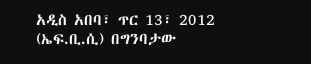አዲስ አበባ፣ ጥር 13፣ 2012 (ኤፍ.ቢ.ሲ) በግንባታው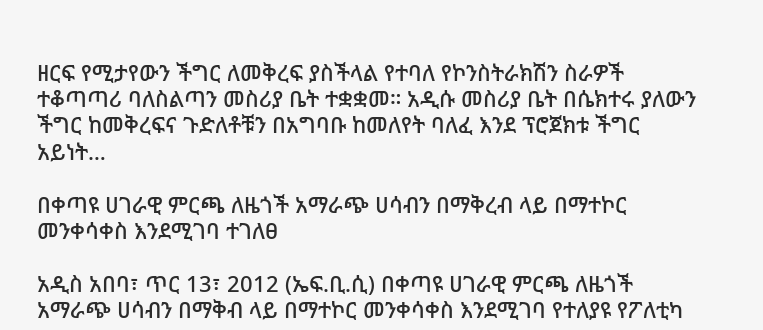ዘርፍ የሚታየውን ችግር ለመቅረፍ ያስችላል የተባለ የኮንስትራክሽን ስራዎች ተቆጣጣሪ ባለስልጣን መስሪያ ቤት ተቋቋመ። አዲሱ መስሪያ ቤት በሴክተሩ ያለውን ችግር ከመቅረፍና ጉድለቶቹን በአግባቡ ከመለየት ባለፈ እንደ ፕሮጀክቱ ችግር አይነት…

በቀጣዩ ሀገራዊ ምርጫ ለዜጎች አማራጭ ሀሳብን በማቅረብ ላይ በማተኮር መንቀሳቀስ እንደሚገባ ተገለፀ

አዲስ አበባ፣ ጥር 13፣ 2012 (ኤፍ.ቢ.ሲ) በቀጣዩ ሀገራዊ ምርጫ ለዜጎች አማራጭ ሀሳብን በማቅብ ላይ በማተኮር መንቀሳቀስ እንደሚገባ የተለያዩ የፖለቲካ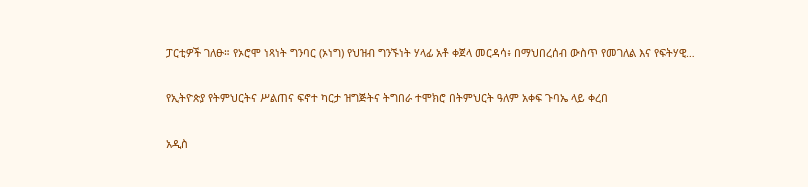ፓርቲዎች ገለፁ። የኦሮሞ ነጻነት ግንባር (ኦነግ) የህዝብ ግንኙነት ሃላፊ አቶ ቀጀላ መርዳሳ፥ በማህበረሰብ ውስጥ የመገለል እና የፍትሃዊ…

የኢትዮጵያ የትምህርትና ሥልጠና ፍኖተ ካርታ ዝግጅትና ትግበራ ተሞክሮ በትምህርት ዓለም አቀፍ ጉባኤ ላይ ቀረበ

አዲስ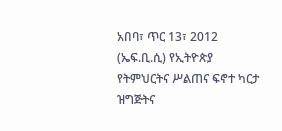አበባ፣ ጥር 13፣ 2012 (ኤፍ.ቢ.ሲ) የኢትዮጵያ የትምህርትና ሥልጠና ፍኖተ ካርታ ዝግጅትና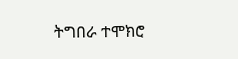ትግበራ ተሞክሮ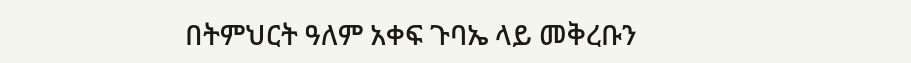በትምህርት ዓለም አቀፍ ጉባኤ ላይ መቅረቡን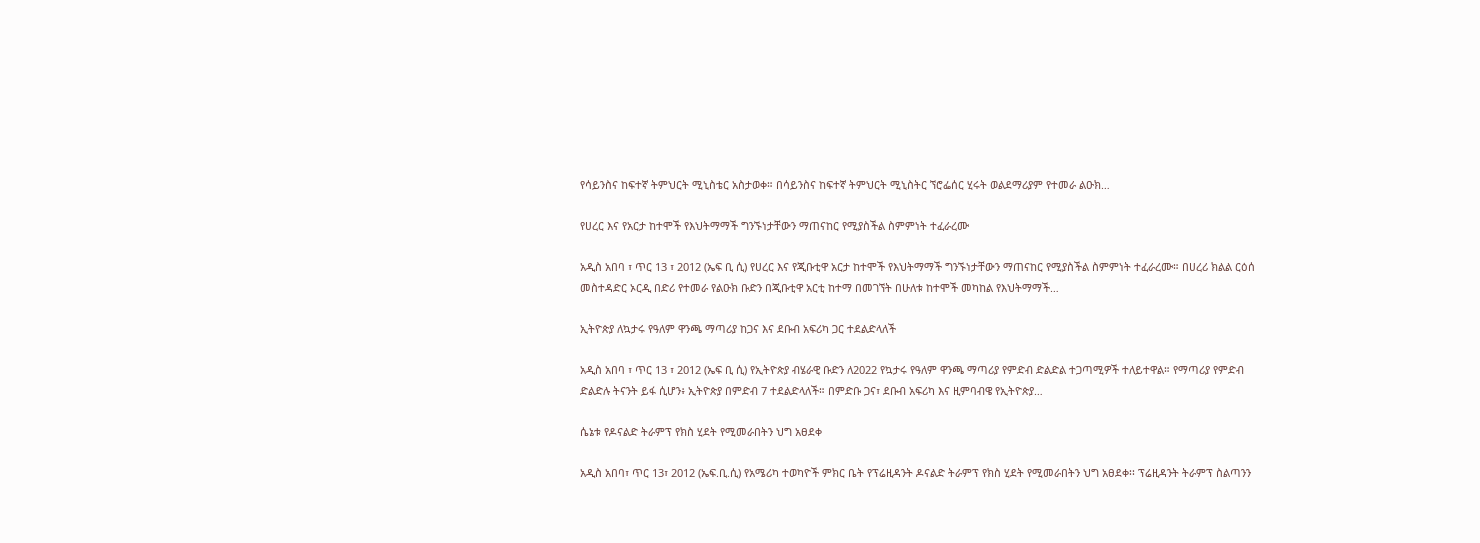የሳይንስና ከፍተኛ ትምህርት ሚኒስቴር አስታወቀ። በሳይንስና ከፍተኛ ትምህርት ሚኒስትር ኘሮፌሰር ሂሩት ወልደማሪያም የተመራ ልዑክ…

የሀረር እና የአርታ ከተሞች የእህትማማች ግንኙነታቸውን ማጠናከር የሚያስችል ስምምነት ተፈራረሙ

አዲስ አበባ ፣ ጥር 13 ፣ 2012 (ኤፍ ቢ ሲ) የሀረር እና የጂቡቲዋ አርታ ከተሞች የእህትማማች ግንኙነታቸውን ማጠናከር የሚያስችል ስምምነት ተፈራረሙ። በሀረሪ ክልል ርዕሰ መስተዳድር ኦርዲ በድሪ የተመራ የልዑክ ቡድን በጂቡቲዋ አርቲ ከተማ በመገኘት በሁለቱ ከተሞች መካከል የእህትማማች…

ኢትዮጵያ ለኳታሩ የዓለም ዋንጫ ማጣሪያ ከጋና እና ደቡብ አፍሪካ ጋር ተደልድላለች

አዲስ አበባ ፣ ጥር 13 ፣ 2012 (ኤፍ ቢ ሲ) የኢትዮጵያ ብሄራዊ ቡድን ለ2022 የኳታሩ የዓለም ዋንጫ ማጣሪያ የምድብ ድልድል ተጋጣሚዎች ተለይተዋል። የማጣሪያ የምድብ ድልድሉ ትናንት ይፋ ሲሆን፥ ኢትዮጵያ በምድብ 7 ተደልድላለች። በምድቡ ጋና፣ ደቡብ አፍሪካ እና ዚምባብዌ የኢትዮጵያ…

ሴኔቱ የዶናልድ ትራምፕ የክስ ሂደት የሚመራበትን ህግ አፀደቀ

አዲስ አበባ፣ ጥር 13፣ 2012 (ኤፍ.ቢ.ሲ) የአሜሪካ ተወካዮች ምክር ቤት የፕሬዚዳንት ዶናልድ ትራምፕ የክስ ሂደት የሚመራበትን ህግ አፀደቀ፡፡ ፕሬዚዳንት ትራምፕ ስልጣንን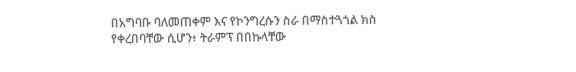በአግባቡ ባለመጠቀም እና የኮንግረሱን ስራ በማስተጓጎል ክስ የቀረበባቸው ሲሆን፥ ትራምፕ በበኩላቸው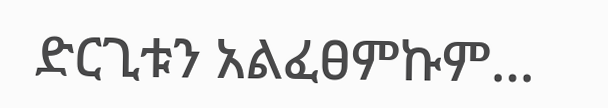ድርጊቱን አልፈፀምኩም…